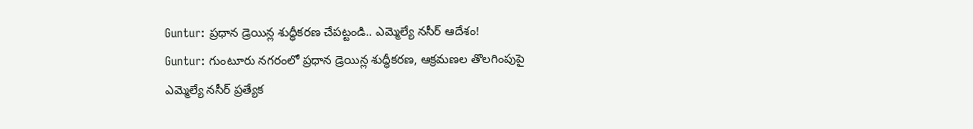Guntur: ప్రధాన డ్రెయిన్ల శుద్ధీకరణ చేపట్టండి.. ఎమ్మెల్యే నసీర్ ఆదేశం!
Guntur: గుంటూరు నగరంలో ప్రధాన డ్రెయిన్ల శుద్ధీకరణ, ఆక్రమణల తొలగింపుపై ఎమ్మెల్యే నసీర్ ప్రత్యేక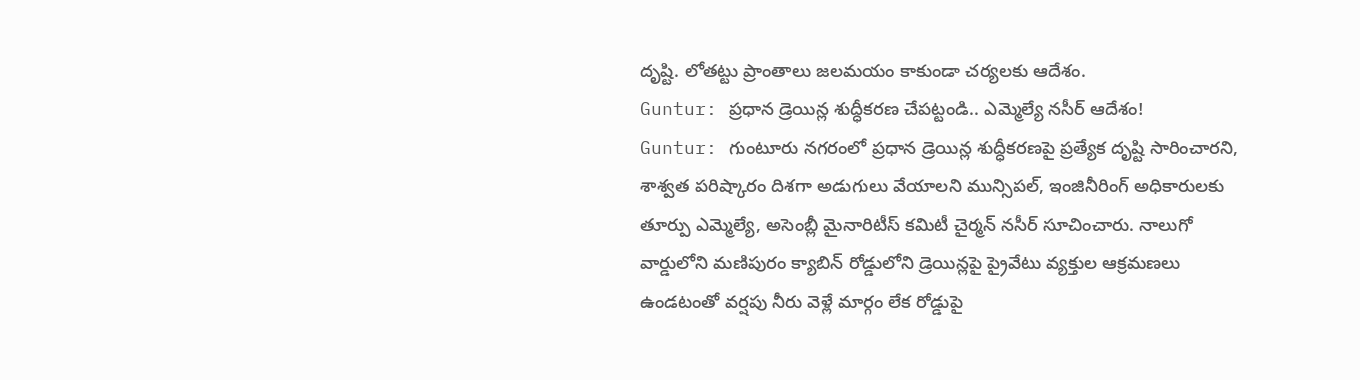దృష్టి. లోతట్టు ప్రాంతాలు జలమయం కాకుండా చర్యలకు ఆదేశం.
Guntur: ప్రధాన డ్రెయిన్ల శుద్ధీకరణ చేపట్టండి.. ఎమ్మెల్యే నసీర్ ఆదేశం!
Guntur: గుంటూరు నగరంలో ప్రధాన డ్రెయిన్ల శుద్ధీకరణపై ప్రత్యేక దృష్టి సారించారని, శాశ్వత పరిష్కారం దిశగా అడుగులు వేయాలని మున్సిపల్, ఇంజినీరింగ్ అధికారులకు తూర్పు ఎమ్మెల్యే, అసెంబ్లీ మైనారిటీస్ కమిటీ చైర్మన్ నసీర్ సూచించారు. నాలుగో వార్డులోని మణిపురం క్యాబిన్ రోడ్డులోని డ్రెయిన్లపై ప్రైవేటు వ్యక్తుల ఆక్రమణలు ఉండటంతో వర్షపు నీరు వెళ్లే మార్గం లేక రోడ్డుపై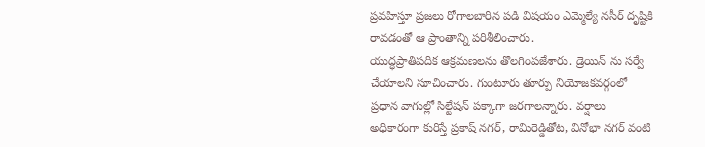ప్రవహిస్తూ ప్రజలు రోగాలబారిన పడి విషయం ఎమ్మెల్యే నసీర్ దృష్టికి రావడంతో ఆ ప్రాంతాన్ని పరిశీలించారు.
యుద్ధప్రాతిపదిక ఆక్రమణలను తొలగింపజేశారు. డ్రెయిన్ ను సర్వే చేయాలని సూచించారు. గుంటూరు తూర్పు నియోజకవర్గంలో ప్రధాన వాగుల్లో సిల్టేషన్ పక్కాగా జరగాలన్నారు. వర్షాలు అధికారంగా కురిస్తే ప్రకాష్ నగర్, రామిరెడ్డితోట, వినోభా నగర్ వంటి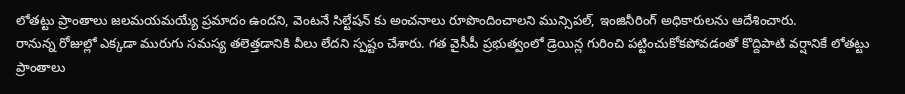లోతట్టు ప్రాంతాలు జలమయమయ్యే ప్రమాదం ఉందని, వెంటనే సిల్టేషన్ కు అంచనాలు రూపొందించాలని మున్సిపల్, ఇంజినీరింగ్ అధికారులను ఆదేశించారు.
రానున్న రోజుల్లో ఎక్కడా మురుగు సమస్య తలెత్తడానికి వీలు లేదని స్పష్టం చేశారు. గత వైసీపీ ప్రభుత్వంలో డ్రెయిన్ల గురించి పట్టించుకోకపోవడంతో కొద్దిపాటి వర్షానికే లోతట్టు ప్రాంతాలు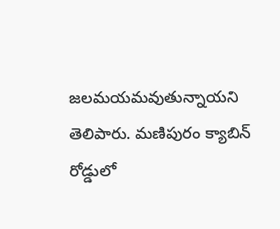జలమయమవుతున్నాయని తెలిపారు. మణిపురం క్యాబిన్ రోడ్డులో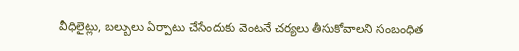వీధిలైట్లు, బల్బులు ఏర్పాటు చేసేందుకు వెంటనే చర్యలు తీసుకోవాలని సంబంధిత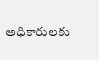అధికారులకు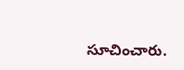సూచించారు.